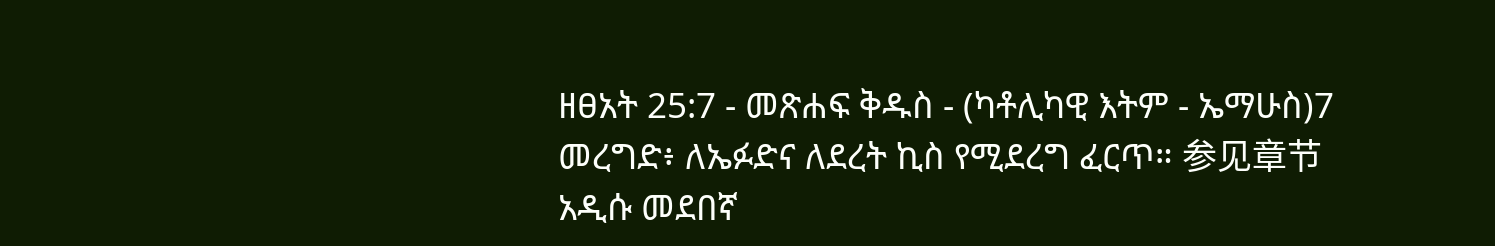ዘፀአት 25:7 - መጽሐፍ ቅዱስ - (ካቶሊካዊ እትም - ኤማሁስ)7 መረግድ፥ ለኤፉድና ለደረት ኪስ የሚደረግ ፈርጥ። 参见章节አዲሱ መደበኛ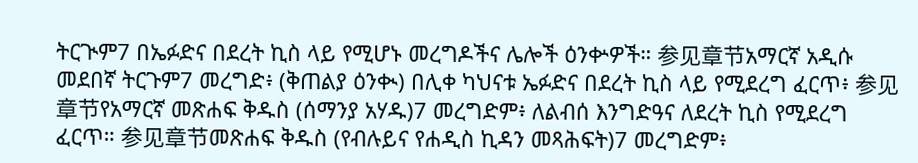ትርጒም7 በኤፉድና በደረት ኪስ ላይ የሚሆኑ መረግዶችና ሌሎች ዕንቍዎች። 参见章节አማርኛ አዲሱ መደበኛ ትርጉም7 መረግድ፥ (ቅጠልያ ዕንቊ) በሊቀ ካህናቱ ኤፉድና በደረት ኪስ ላይ የሚደረግ ፈርጥ፥ 参见章节የአማርኛ መጽሐፍ ቅዱስ (ሰማንያ አሃዱ)7 መረግድም፥ ለልብሰ እንግድዓና ለደረት ኪስ የሚደረግ ፈርጥ። 参见章节መጽሐፍ ቅዱስ (የብሉይና የሐዲስ ኪዳን መጻሕፍት)7 መረግድም፥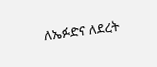ለኤፉድና ለደረት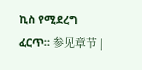ኪስ የሚደረግ ፈርጥ። 参见章节 |